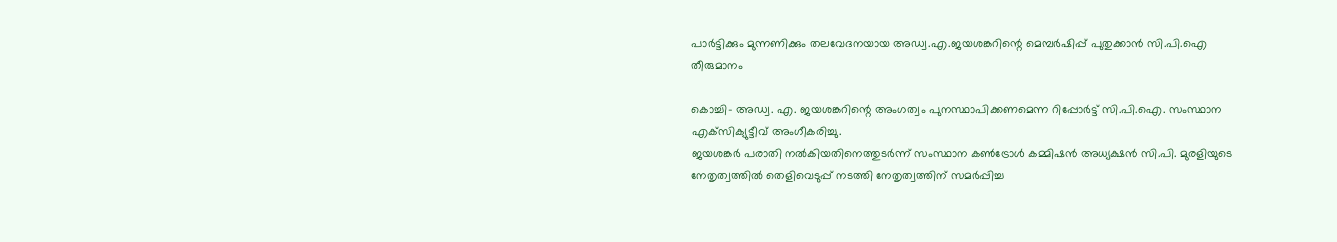പാര്‍ട്ടിക്കും മുന്നണിക്കും തലവേദനയായ അഡ്വ.എ.ജയശങ്കറിന്റെ മെമ്പര്‍ഷിപ്പ് പുതുക്കാന്‍ സി.പി.ഐ തീരുമാനം

കൊച്ചി- അഡ്വ. എ. ജയശങ്കറിന്റെ അംഗത്വം പുനസ്ഥാപിക്കണമെന്ന റിപ്പോര്‍ട്ട് സി.പി.ഐ. സംസ്ഥാന എക്‌സിക്യുട്ടീവ് അംഗീകരിച്ചു.
ജയശങ്കര്‍ പരാതി നല്‍കിയതിനെത്തുടര്‍ന്ന് സംസ്ഥാന കണ്‍ട്രോള്‍ കമ്മിഷന്‍ അധ്യക്ഷന്‍ സി.പി. മുരളിയുടെ നേതൃത്വത്തില്‍ തെളിവെടുപ്പ് നടത്തി നേതൃത്വത്തിന് സമര്‍പ്പിച്ച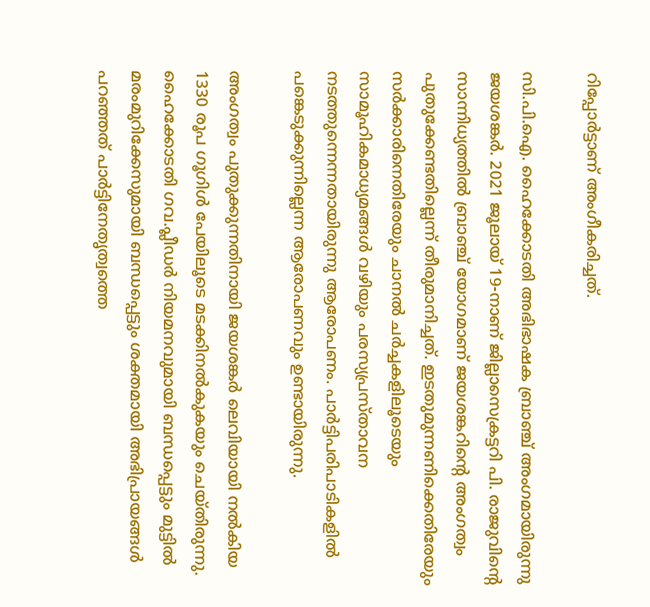റിപ്പോര്‍ട്ടാണ് അംഗീകരിച്ചത്.

സി.പി.ഐ. ഹൈക്കോടതി അഭിഭാഷക ബ്രാഞ്ച് അംഗമായിരുന്നു ജയശങ്കര്‍. 2021 ജൂലായ് 19-നാണ് ജില്ലാസെക്രട്ടറി പി. രാജുവിന്റെ സാന്നിധ്യത്തില്‍ ബ്രാഞ്ച് യോഗമാണ് ജയശങ്കറിന്റെ അംഗത്വം പുതുക്കേണ്ടതില്ലെന്ന് തീരുമാനിച്ചത്. ഇടതുമുന്നണിക്കെതിരേയും സര്‍ക്കാരിനെതിരേയും ചാനല്‍ ചര്‍ച്ചകളിലൂടെയും സാമൂഹികമാധ്യമങ്ങള്‍ വഴിയും പരസ്യപ്രസ്താവന നടത്തുന്നെന്നതായിരുന്നു ആരോപണം. പാര്‍ട്ടിപരിപാടികളില്‍ പങ്കെടുക്കുന്നില്ലെന്ന ആരോപണവും ഉണ്ടായിരുന്നു.

അംഗത്വം പുതുക്കുന്നതിനായി ജയശങ്കര്‍ ലെവിയായി നല്‍കിയ 1330 രൂപ ഗൂഗിള്‍ പേയിലൂടെ മടക്കിനല്‍കുകയും ചെയ്തിരുന്നു. ഹൈക്കോടതി ഗവ.പ്ലീഡര്‍ നിയമനവുമായി ബന്ധപ്പെട്ടും മുട്ടില്‍ മരംമുറിക്കേസുമായി ബന്ധപ്പെട്ടും ശക്തമായി അഭിപ്രായങ്ങള്‍ പറഞ്ഞത് പാര്‍ട്ടിനേതൃത്വത്തെ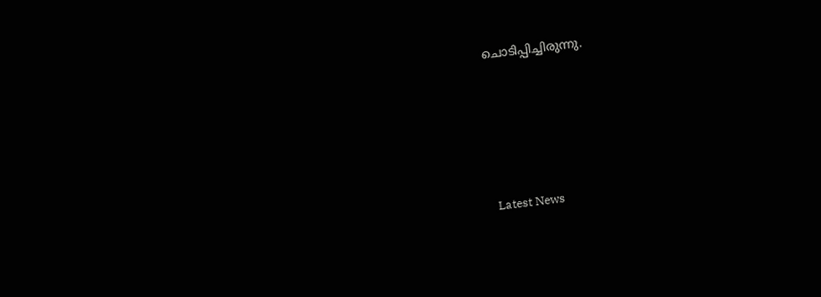ചൊടിപ്പിച്ചിരുന്നു.





Latest News